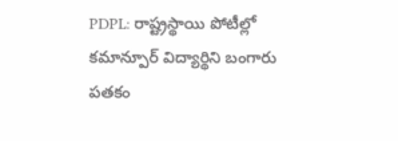PDPL: రాష్ట్రస్థాయి పోటీల్లో కమాన్పూర్ విద్యార్థిని బంగారు పతకం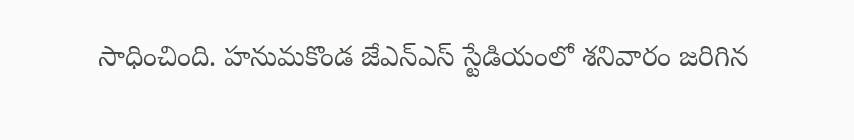సాధించింది. హనుమకొండ జేఎన్ఎస్ స్టేడియంలో శనివారం జరిగిన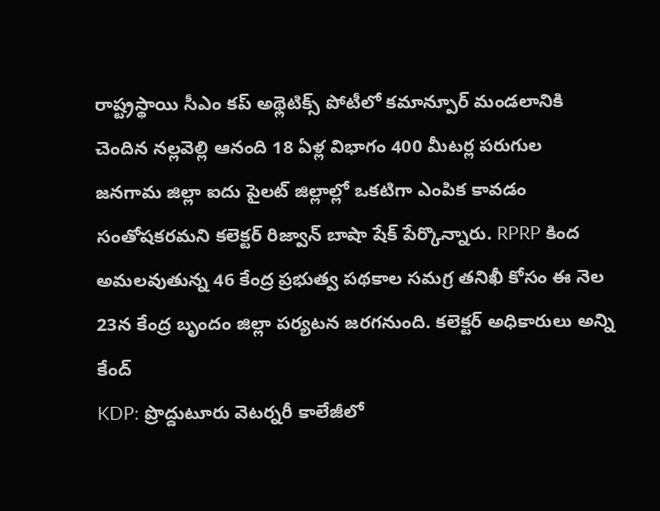రాష్ట్రస్థాయి సీఎం కప్ అథ్లెటిక్స్ పోటీలో కమాన్పూర్ మండలానికి చెందిన నల్లవెల్లి ఆనంది 18 ఏళ్ల విభాగం 400 మీటర్ల పరుగుల
జనగామ జిల్లా ఐదు పైలట్ జిల్లాల్లో ఒకటిగా ఎంపిక కావడం సంతోషకరమని కలెక్టర్ రిజ్వాన్ బాషా షేక్ పేర్కొన్నారు. RPRP కింద అమలవుతున్న 46 కేంద్ర ప్రభుత్వ పథకాల సమగ్ర తనిఖీ కోసం ఈ నెల 23న కేంద్ర బృందం జిల్లా పర్యటన జరగనుంది. కలెక్టర్ అధికారులు అన్ని కేంద్
KDP: ప్రొద్దుటూరు వెటర్నరీ కాలేజీలో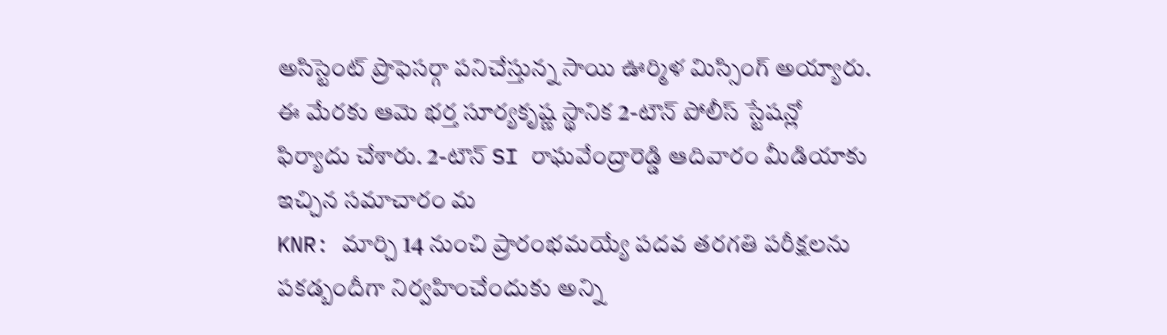అసిస్టెంట్ ప్రొఫెసర్గా పనిచేస్తున్న సాయి ఊర్మిళ మిస్సింగ్ అయ్యారు. ఈ మేరకు ఆమె భర్త సూర్యకృష్ణ స్థానిక 2-టౌన్ పోలీస్ స్టేషన్లో ఫిర్యాదు చేశారు. 2-టౌన్ SI రాఘవేంద్రారెడ్డి ఆదివారం మీడియాకు ఇచ్చిన సమాచారం మ
KNR: మార్చి 14 నుంచి ప్రారంభమయ్యే పదవ తరగతి పరీక్షలను పకడ్బందీగా నిర్వహించేందుకు అన్ని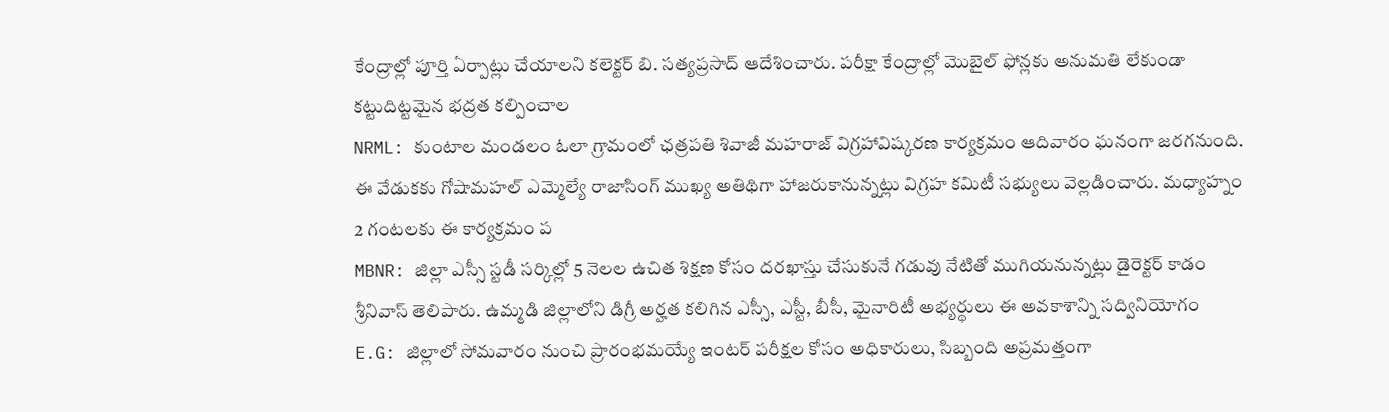కేంద్రాల్లో పూర్తి ఏర్పాట్లు చేయాలని కలెక్టర్ బి. సత్యప్రసాద్ ఆదేశించారు. పరీక్షా కేంద్రాల్లో మొబైల్ ఫోన్లకు అనుమతి లేకుండా కట్టుదిట్టమైన భద్రత కల్పించాల
NRML: కుంటాల మండలం ఓలా గ్రామంలో ఛత్రపతి శివాజీ మహరాజ్ విగ్రహావిష్కరణ కార్యక్రమం ఆదివారం ఘనంగా జరగనుంది. ఈ వేడుకకు గోషామహల్ ఎమ్మెల్యే రాజాసింగ్ ముఖ్య అతిథిగా హాజరుకానున్నట్లు విగ్రహ కమిటీ సభ్యులు వెల్లడించారు. మధ్యాహ్నం 2 గంటలకు ఈ కార్యక్రమం ప
MBNR: జిల్లా ఎస్సీ స్టడీ సర్కిల్లో 5 నెలల ఉచిత శిక్షణ కోసం దరఖాస్తు చేసుకునే గడువు నేటితో ముగియనున్నట్లు డైరెక్టర్ కాడం శ్రీనివాస్ తెలిపారు. ఉమ్మడి జిల్లాలోని డిగ్రీ అర్హత కలిగిన ఎస్సీ, ఎస్టీ, బీసీ, మైనారిటీ అభ్యర్థులు ఈ అవకాశాన్ని సద్వినియోగం
E.G: జిల్లాలో సోమవారం నుంచి ప్రారంభమయ్యే ఇంటర్ పరీక్షల కోసం అధికారులు, సిబ్బంది అప్రమత్తంగా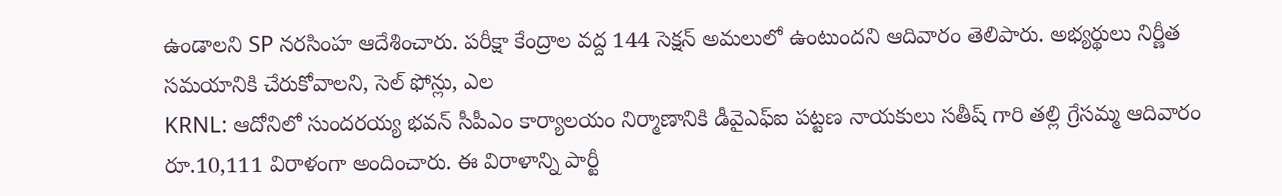ఉండాలని SP నరసింహ ఆదేశించారు. పరీక్షా కేంద్రాల వద్ద 144 సెక్షన్ అమలులో ఉంటుందని ఆదివారం తెలిపారు. అభ్యర్థులు నిర్ణీత సమయానికి చేరుకోవాలని, సెల్ ఫోన్లు, ఎల
KRNL: ఆదోనిలో సుందరయ్య భవన్ సీపీఎం కార్యాలయం నిర్మాణానికి డీవైఎఫ్ఐ పట్టణ నాయకులు సతీష్ గారి తల్లి గ్రేసమ్మ ఆదివారం రూ.10,111 విరాళంగా అందించారు. ఈ విరాళాన్ని పార్టీ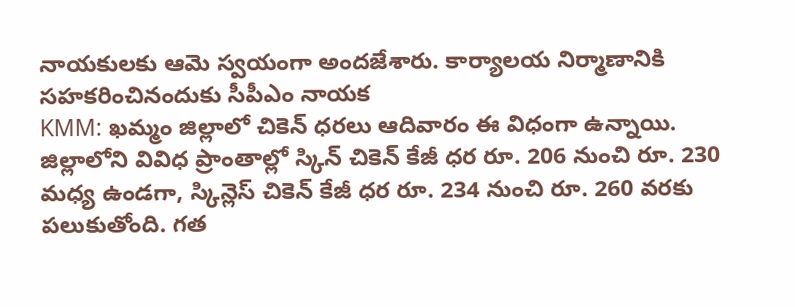నాయకులకు ఆమె స్వయంగా అందజేశారు. కార్యాలయ నిర్మాణానికి సహకరించినందుకు సీపీఎం నాయక
KMM: ఖమ్మం జిల్లాలో చికెన్ ధరలు ఆదివారం ఈ విధంగా ఉన్నాయి. జిల్లాలోని వివిధ ప్రాంతాల్లో స్కిన్ చికెన్ కేజీ ధర రూ. 206 నుంచి రూ. 230 మధ్య ఉండగా, స్కిన్లెస్ చికెన్ కేజీ ధర రూ. 234 నుంచి రూ. 260 వరకు పలుకుతోంది. గత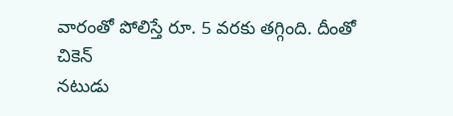వారంతో పోలిస్తే రూ. 5 వరకు తగ్గింది. దీంతో చికెన్
నటుడు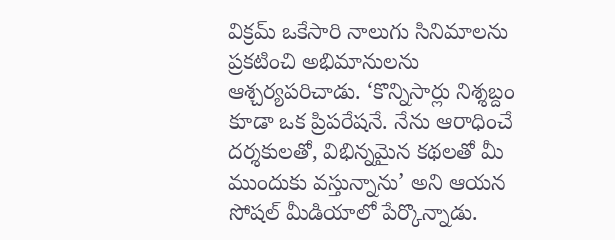విక్రమ్ ఒకేసారి నాలుగు సినిమాలను ప్రకటించి అభిమానులను ఆశ్చర్యపరిచాడు. ‘కొన్నిసార్లు నిశ్శబ్దం కూడా ఒక ప్రిపరేషనే. నేను ఆరాధించే దర్శకులతో, విభిన్నమైన కథలతో మీ ముందుకు వస్తున్నాను’ అని ఆయన సోషల్ మీడియాలో పేర్కొన్నాడు.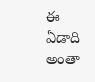ఈ ఏడాది అంతా